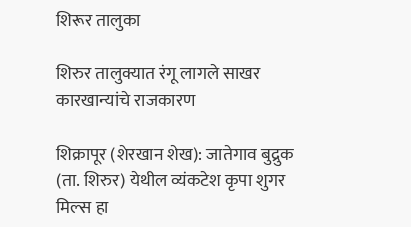शिरूर तालुका

शिरुर तालुक्यात रंगू लागले साखर कारखान्यांचे राजकारण

शिक्रापूर (शेरखान शेख): जातेगाव बुद्रुक (ता. शिरुर) येथील व्यंकटेश कृपा शुगर मिल्स हा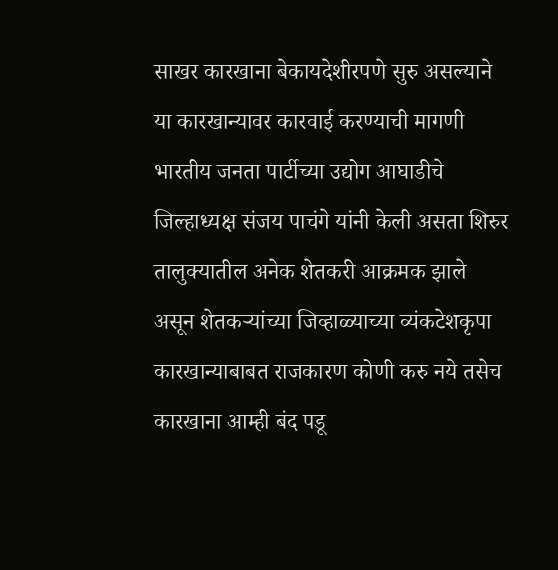साखर कारखाना बेकायदेशीरपणे सुरु असल्याने या कारखान्यावर कारवाई करण्याची मागणी भारतीय जनता पार्टीच्या उद्योग आघाडीचे जिल्हाध्यक्ष संजय पाचंगे यांनी केली असता शिरुर तालुक्यातील अनेक शेतकरी आक्रमक झाले असून शेतकऱ्यांच्या जिव्हाळ्याच्या व्यंकटेशकृपा कारखान्याबाबत राजकारण कोणी करु नये तसेच कारखाना आम्ही बंद पडू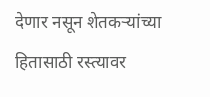देणार नसून शेतकऱ्यांच्या हितासाठी रस्त्यावर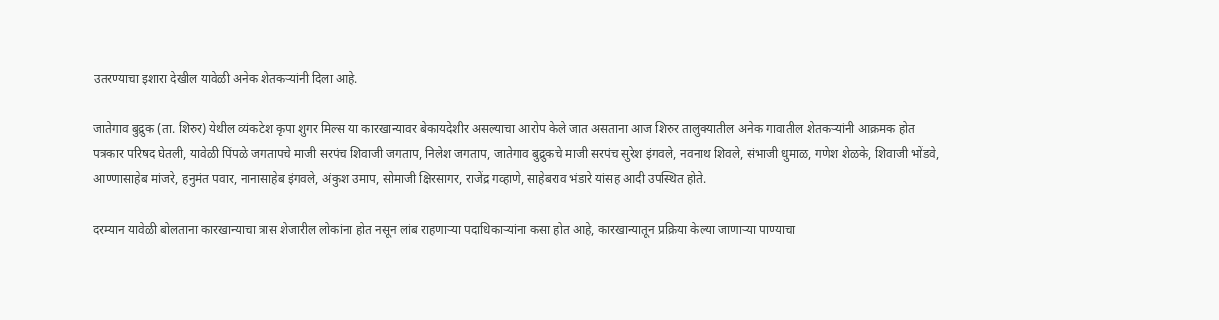उतरण्याचा इशारा देखील यावेळी अनेक शेतकऱ्यांनी दिला आहे.

जातेगाव बुद्रुक (ता. शिरुर) येथील व्यंकटेश कृपा शुगर मिल्स या कारखान्यावर बेकायदेशीर असल्याचा आरोप केले जात असताना आज शिरुर तालुक्यातील अनेक गावातील शेतकऱ्यांनी आक्रमक होत पत्रकार परिषद घेतली, यावेळी पिंपळे जगतापचे माजी सरपंच शिवाजी जगताप, निलेश जगताप, जातेगाव बुद्रुकचे माजी सरपंच सुरेश इंगवले, नवनाथ शिवले, संभाजी धुमाळ, गणेश शेळके, शिवाजी भोंडवे, आण्णासाहेब मांजरे, हनुमंत पवार, नानासाहेब इंगवले, अंकुश उमाप, सोमाजी क्षिरसागर, राजेंद्र गव्हाणे, साहेबराव भंडारे यांसह आदी उपस्थित होते.

दरम्यान यावेळी बोलताना कारखान्याचा त्रास शेजारील लोकांना होत नसून लांब राहणाऱ्या पदाधिकाऱ्यांना कसा होत आहे, कारखान्यातून प्रक्रिया केल्या जाणाऱ्या पाण्याचा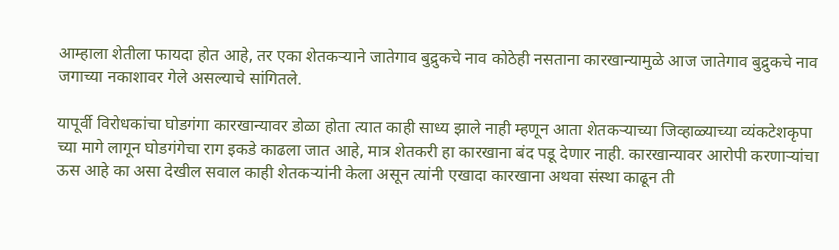आम्हाला शेतीला फायदा होत आहे, तर एका शेतकऱ्याने जातेगाव बुद्रुकचे नाव कोठेही नसताना कारखान्यामुळे आज जातेगाव बुद्रुकचे नाव जगाच्या नकाशावर गेले असल्याचे सांगितले.

यापूर्वी विरोधकांचा घोडगंगा कारखान्यावर डोळा होता त्यात काही साध्य झाले नाही म्हणून आता शेतकऱ्याच्या जिव्हाळ्याच्या व्यंकटेशकृपा च्या मागे लागून घोडगंगेचा राग इकडे काढला जात आहे, मात्र शेतकरी हा कारखाना बंद पडू देणार नाही. कारखान्यावर आरोपी करणाऱ्यांचा ऊस आहे का असा देखील सवाल काही शेतकऱ्यांनी केला असून त्यांनी एखादा कारखाना अथवा संस्था काढून ती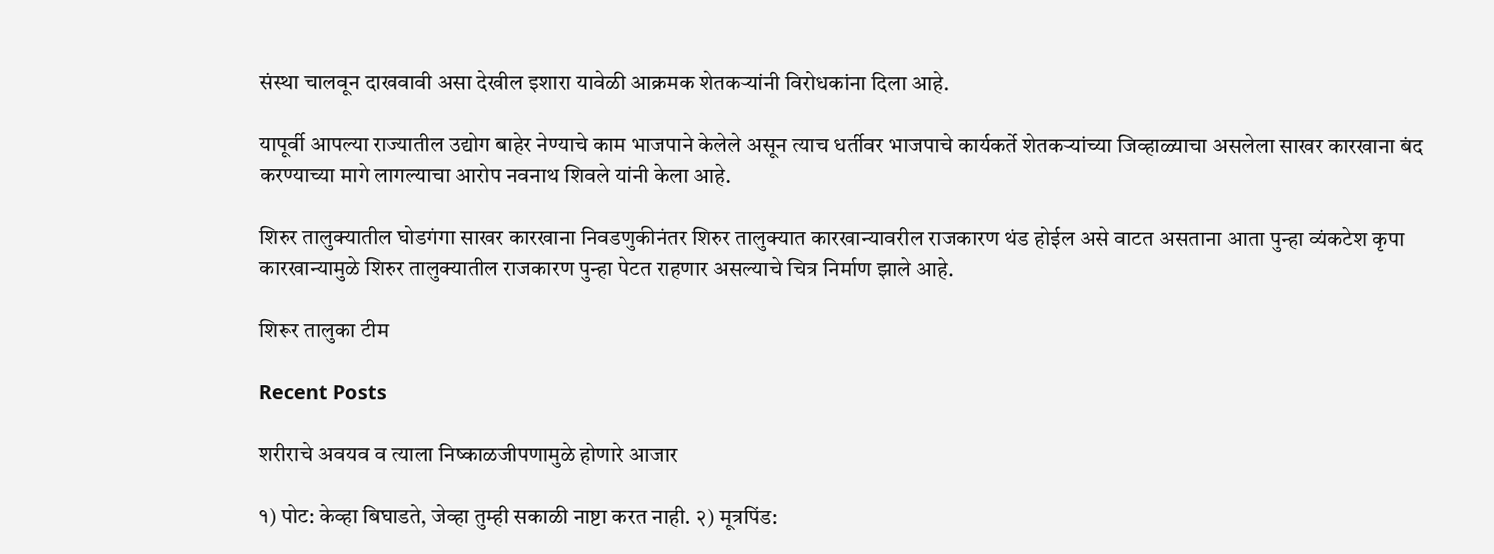संस्था चालवून दाखवावी असा देखील इशारा यावेळी आक्रमक शेतकऱ्यांनी विरोधकांना दिला आहे.

यापूर्वी आपल्या राज्यातील उद्योग बाहेर नेण्याचे काम भाजपाने केलेले असून त्याच धर्तीवर भाजपाचे कार्यकर्ते शेतकऱ्यांच्या जिव्हाळ्याचा असलेला साखर कारखाना बंद करण्याच्या मागे लागल्याचा आरोप नवनाथ शिवले यांनी केला आहे.

शिरुर तालुक्यातील घोडगंगा साखर कारखाना निवडणुकीनंतर शिरुर तालुक्यात कारखान्यावरील राजकारण थंड होईल असे वाटत असताना आता पुन्हा व्यंकटेश कृपा कारखान्यामुळे शिरुर तालुक्यातील राजकारण पुन्हा पेटत राहणार असल्याचे चित्र निर्माण झाले आहे.

शिरूर तालुका टीम

Recent Posts

शरीराचे अवयव व त्याला निष्काळजीपणामुळे होणारे आजार

१) पोट: केव्हा बिघाडते, जेव्हा तुम्ही सकाळी नाष्टा करत नाही. २) मूत्रपिंड: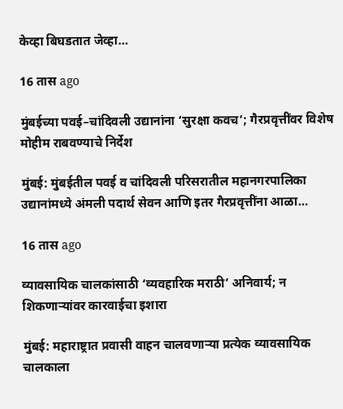केव्हा बिघडतात जेव्हा…

16 तास ago

मुंबईच्या पवई–चांदिवली उद्यानांना ‘सुरक्षा कवच’; गैरप्रवृत्तींवर विशेष मोहीम राबवण्याचे निर्देश

मुंबई: मुंबईतील पवई व चांदिवली परिसरातील महानगरपालिका उद्यानांमध्ये अंमली पदार्थ सेवन आणि इतर गैरप्रवृत्तींना आळा…

16 तास ago

व्यावसायिक चालकांसाठी ‘व्यवहारिक मराठी’ अनिवार्य; न शिकणाऱ्यांवर कारवाईचा इशारा

मुंबई: महाराष्ट्रात प्रवासी वाहन चालवणाऱ्या प्रत्येक व्यावसायिक चालकाला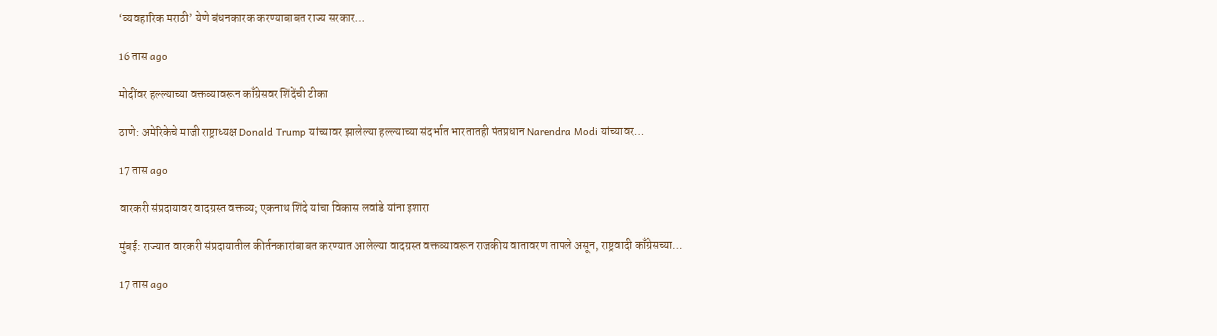‘व्यवहारिक मराठी’ येणे बंधनकारक करण्याबाबत राज्य सरकार…

16 तास ago

मोदींवर हल्ल्याच्या वक्तव्यावरून काँग्रेसवर शिंदेंची टीका

ठाणे: अमेरिकेचे माजी राष्ट्राध्यक्ष Donald Trump यांच्यावर झालेल्या हल्ल्याच्या संदर्भात भारतातही पंतप्रधान Narendra Modi यांच्यावर…

17 तास ago

वारकरी संप्रदायावर वादग्रस्त वक्तव्य; एकनाथ शिंदे यांचा विकास लवांडे यांना इशारा

मुंबई: राज्यात वारकरी संप्रदायातील कीर्तनकारांबाबत करण्यात आलेल्या वादग्रस्त वक्तव्यावरून राजकीय वातावरण तापले असून, राष्ट्रवादी काँग्रेसच्या…

17 तास ago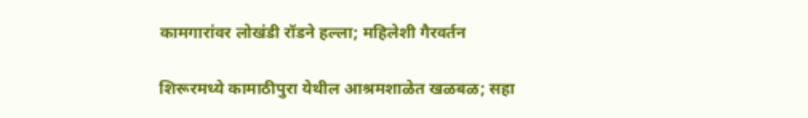कामगारांवर लोखंडी रॉडने हल्ला; महिलेशी गैरवर्तन

शिरूरमध्ये कामाठीपुरा येथील आश्रमशाळेत खळबळ; सहा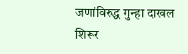जणांविरुद्ध गुन्हा दाखल शिरूर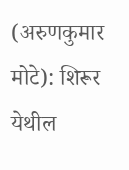(अरुणकुमार मोटे): शिरूर येथील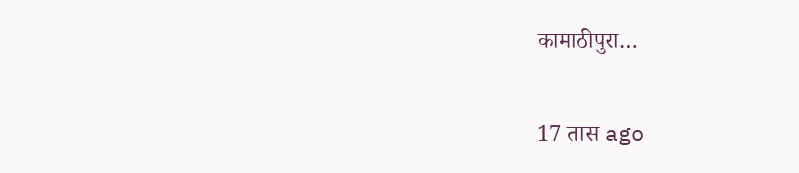कामाठीपुरा…

17 तास ago